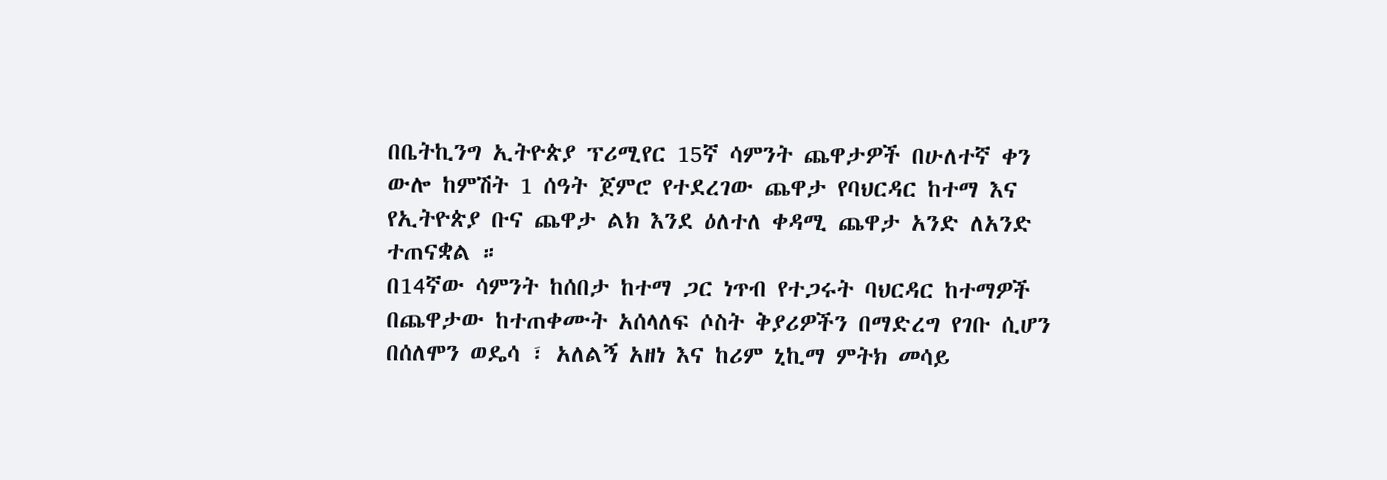በቤትኪንግ ኢትዮጵያ ፕሪሚየር 15ኛ ሳምንት ጨዋታዎች በሁለተኛ ቀን ውሎ ከምሽት 1 ሰዓት ጀምሮ የተደረገው ጨዋታ የባህርዳር ከተማ እና የኢትዮጵያ ቡና ጨዋታ ልክ እንደ ዕለተለ ቀዳሚ ጨዋታ አንድ ለአንድ ተጠናቋል ።
በ14ኛው ሳምንት ከሰበታ ከተማ ጋር ነጥብ የተጋሩት ባህርዳር ከተማዎች በጨዋታው ከተጠቀሙት አሰላለፍ ሶስት ቅያሪዎችን በማድረግ የገቡ ሲሆን በሰለሞን ወዴሳ ፣ አለልኝ አዘነ እና ከሪም ኒኪማ ምትክ መሳይ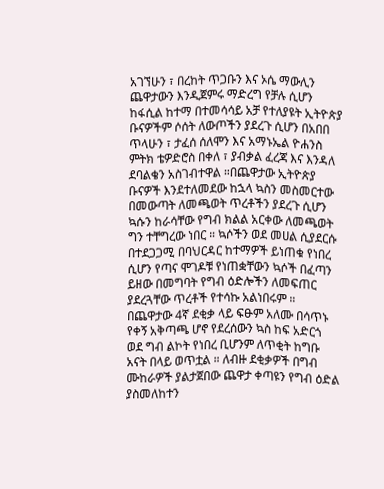አገኘሁን ፣ በረከት ጥጋቡን እና ኦሴ ማውሊን ጨዋታውን እንዲጀምሩ ማድረግ የቻሉ ሲሆን ከፋሲል ከተማ በተመሳሳይ አቻ የተለያዩት ኢትዮጵያ ቡናዎችም ሶሰት ለውጦችን ያደረጉ ሲሆን በአበበ ጥላሁን ፣ ታፈሰ ሰለሞን እና አማኑኤል ዮሐንስ ምትክ ቴዎድሮስ በቀለ ፣ ያብቃል ፈረጃ እና እንዳለ ደባልቄን አስገብተዋል ።በጨዋታው ኢትዮጵያ ቡናዎች እንደተለመደው ከኋላ ኳስን መስመርተው በመውጣት ለመጫወት ጥረቶችን ያደረጉ ሲሆን ኳሱን ከራሳቸው የግብ ክልል አርቀው ለመጫወት ግን ተቸግረው ነበር ። ኳሶችን ወደ መሀል ሲያደርሱ በተደጋጋሚ በባህርዳር ከተማዎች ይነጠቁ የነበረ ሲሆን የጣና ሞገዶቹ የነጠቋቸውን ኳሶች በፈጣን ይዘው በመግባት የግብ ዕድሎችን ለመፍጠር ያደረጓቸው ጥረቶች የተሳኩ አልነበሩም ።
በጨዋታው 4ኛ ደቂቃ ላይ ፍፁም አለሙ በሳጥኑ የቀኝ አቅጣጫ ሆኖ የደረሰውን ኳስ ከፍ አድርጎ ወደ ግብ ልኮት የነበረ ቢሆንም ለጥቂት ከግቡ አናት በላይ ወጥቷል ። ለብዙ ደቂቃዎች በግብ ሙከራዎች ያልታጀበው ጨዋታ ቀጣዩን የግብ ዕድል ያስመለከተን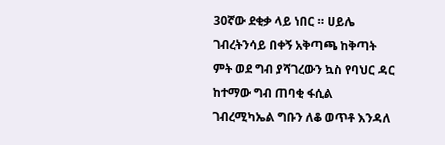30ኛው ደቂቃ ላይ ነበር ። ሀይሌ ገብረትንሳይ በቀኝ አቅጣጫ ከቅጣት ምት ወደ ግብ ያሻገረውን ኳስ የባህር ዳር ከተማው ግብ ጠባቂ ፋሲል ገብረሚካኤል ግቡን ለቆ ወጥቶ እንዳለ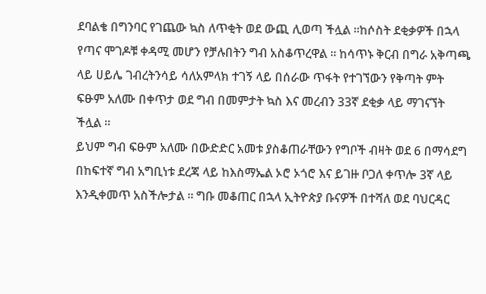ደባልቄ በግንባር የገጨው ኳስ ለጥቂት ወደ ውጪ ሊወጣ ችሏል ።ከሶስት ደቂቃዎች በኋላ የጣና ሞገዶቹ ቀዳሚ መሆን የቻሉበትን ግብ አስቆጥረዋል ። ከሳጥኑ ቅርብ በግራ አቅጣጫ ላይ ሀይሌ ገብረትንሳይ ሳለአምላክ ተገኝ ላይ በሰራው ጥፋት የተገኘውን የቅጣት ምት ፍፁም አለሙ በቀጥታ ወደ ግብ በመምታት ኳስ እና መረብን 33ኛ ደቂቃ ላይ ማገናኘት ችሏል ።
ይህም ግብ ፍፁም አለሙ በውድድር አመቱ ያስቆጠራቸውን የግቦች ብዛት ወደ 6 በማሳደግ በከፍተኛ ግብ አግቢነቱ ደረጃ ላይ ከእስማኤል ኦሮ ኦጎሮ እና ይገዙ ቦጋለ ቀጥሎ 3ኛ ላይ እንዲቀመጥ አስችሎታል ። ግቡ መቆጠር በኋላ ኢትዮጵያ ቡናዎች በተሻለ ወደ ባህርዳር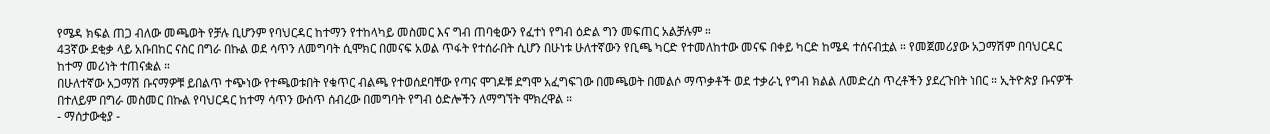የሜዳ ክፍል ጠጋ ብለው መጫወት የቻሉ ቢሆንም የባህርዳር ከተማን የተከላካይ መስመር እና ግብ ጠባቂውን የፈተነ የግብ ዕድል ግን መፍጠር አልቻሉም ።
43ኛው ደቂቃ ላይ አቡበከር ናስር በግራ በኩል ወደ ሳጥን ለመግባት ሲሞክር በመናፍ አወል ጥፋት የተሰራበት ሲሆን በሁነቱ ሁለተኛውን የቢጫ ካርድ የተመለከተው መናፍ በቀይ ካርድ ከሜዳ ተሰናብቷል ። የመጀመሪያው አጋማሽም በባህርዳር ከተማ መሪነት ተጠናቋል ።
በሁለተኛው አጋማሽ ቡናማዎቹ ይበልጥ ተጭነው የተጫወቱበት የቁጥር ብልጫ የተወሰደባቸው የጣና ሞገዶቹ ደግሞ አፈግፍገው በመጫወት በመልሶ ማጥቃቶች ወደ ተቃራኒ የግብ ክልል ለመድረስ ጥረቶችን ያደረጉበት ነበር ። ኢትዮጵያ ቡናዎች በተለይም በግራ መስመር በኩል የባህርዳር ከተማ ሳጥን ውሰጥ ሰብረው በመግባት የግብ ዕድሎችን ለማግኘት ሞክረዋል ።
- ማሰታውቂያ -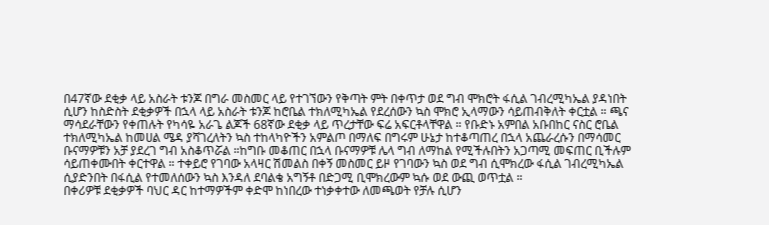በ47ኛው ደቂቃ ላይ አስራት ቱንጆ በግራ መስመር ላይ የተገኘውን የቅጣት ምት በቀጥታ ወደ ግብ ሞክሮት ፋሲል ገብረሚካኤል ያዳነበት ሲሆን ከስድስት ደቂቃዎች በኋላ ላይ አስራት ቱንጆ ከሮቤል ተክለሚካኤል የደረሰውን ኳስ ሞክሮ ኢላማውን ሳይጠብቅለት ቀርቷል ። ጫና ማሳደራቸውን የቀጠሉት የካሳዬ አራጌ ልጆች 68ኛው ደቂቃ ላይ ጥረታቸው ፍሬ አፍርቶላቸዋል ። የቡድኑ አምበል አቡበከር ናስር ሮቤል ተክለሚካኤል ከመሀል ሜዳ ያሻገረለትን ኳስ ተከላካዮችን አምልጦ በማለፍ በግሩም ሁኔታ ከተቆጣጠረ በኋላ አጨራረሱን በማሳመር ቡናማዎቹን አቻ ያደረገ ግብ አስቆጥሯል ።ከግቡ መቆጠር በኋላ ቡናማዎቹ ሌላ ግብ ለማከል የሚችሉበትን አጋጣሚ መፍጠር ቢችሉም ሳይጠቀሙበት ቀርተዋል ። ተቀይሮ የገባው አላዛር ሽመልስ በቀኝ መስመር ይዞ የገባውን ኳስ ወደ ግብ ሲሞክረው ፋሲል ገብረሚካኤል ሲያድንበት በፋሲል የተመለሰውን ኳስ እንዳለ ደባልቄ አግኝቶ በድጋሚ ቢሞክረውም ኳሱ ወደ ውጪ ወጥቷል ።
በቀሪዎቹ ደቂቃዎች ባህር ዳር ከተማዎችም ቀድሞ ከነበረው ተነቃቀተው ለመጫወት የቻሉ ሲሆን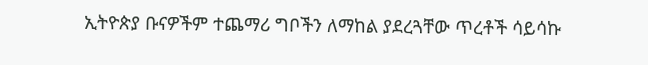ኢትዮጵያ ቡናዎችም ተጨማሪ ግቦችን ለማከል ያደረጓቸው ጥረቶች ሳይሳኩ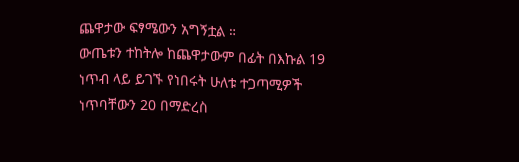ጨዋታው ፍፃሜውን አግኝቷል ።
ውጤቱን ተከትሎ ከጨዋታውም በፊት በእኩል 19 ነጥብ ላይ ይገኙ የነበሩት ሁለቱ ተጋጣሚዎች ነጥባቸውን 20 በማድረስ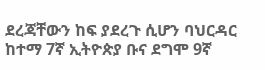ደረጃቸውን ከፍ ያደረጉ ሲሆን ባህርዳር ከተማ 7ኛ ኢትዮጵያ ቡና ደግሞ 9ኛ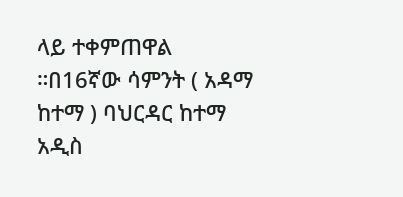ላይ ተቀምጠዋል ።በ16ኛው ሳምንት ( አዳማ ከተማ ) ባህርዳር ከተማ አዲስ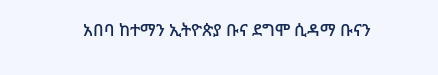አበባ ከተማን ኢትዮጵያ ቡና ደግሞ ሲዳማ ቡናን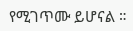የሚገጥሙ ይሆናል ።